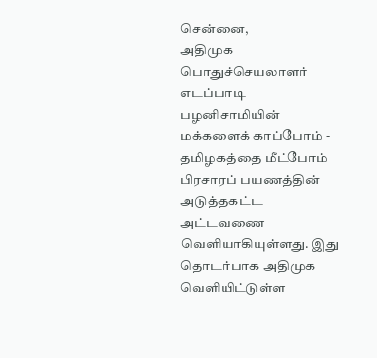சென்னை,
அதிமுக பொதுச்செயலாளர் எடப்பாடி பழனிசாமியின் மக்களைக் காப்போம் - தமிழகத்தை மீட்போம் பிரசாரப் பயணத்தின் அடுத்தகட்ட அட்டவணை வெளியாகியுள்ளது. இது தொடர்பாக அதிமுக வெளியிட்டுள்ள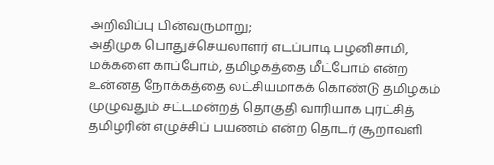அறிவிப்பு பின்வருமாறு;
அதிமுக பொதுச்செயலாளர் எடப்பாடி பழனிசாமி, மக்களை காப்போம், தமிழகத்தை மீட்போம் என்ற உன்னத நோக்கத்தை லட்சியமாகக் கொண்டு தமிழகம் முழுவதும் சட்டமன்றத் தொகுதி வாரியாக புரட்சித் தமிழரின் எழுச்சிப் பயணம் என்ற தொடர் சூறாவளி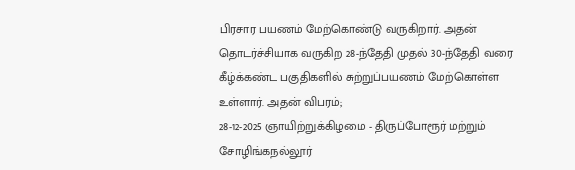பிரசார பயணம் மேற்கொண்டு வருகிறார். அதன் தொடர்ச்சியாக வருகிற 28-ந்தேதி முதல் 30-ந்தேதி வரை கீழ்க்கண்ட பகுதிகளில் சுற்றுப்பயணம் மேற்கொள்ள உள்ளார். அதன் விபரம்;
28-12-2025 ஞாயிற்றுக்கிழமை - திருப்போரூர் மற்றும் சோழிங்கநல்லூர்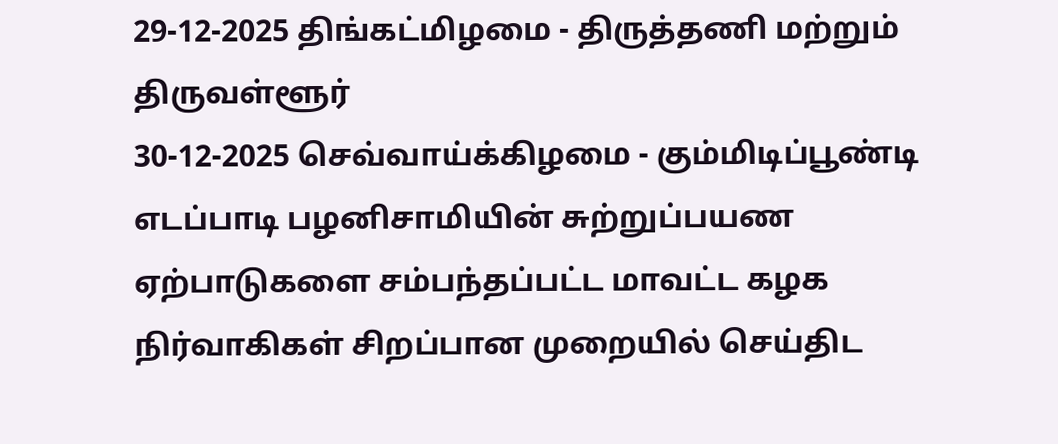29-12-2025 திங்கட்மிழமை - திருத்தணி மற்றும் திருவள்ளூர்
30-12-2025 செவ்வாய்க்கிழமை - கும்மிடிப்பூண்டி
எடப்பாடி பழனிசாமியின் சுற்றுப்பயண ஏற்பாடுகளை சம்பந்தப்பட்ட மாவட்ட கழக நிர்வாகிகள் சிறப்பான முறையில் செய்திட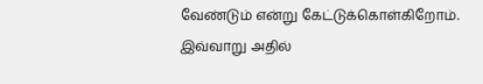வேண்டும் என்று கேட்டுக்கொள்கிறோம்.
இவ்வாறு அதில்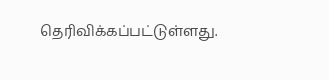தெரிவிக்கப்பட்டுள்ளது.